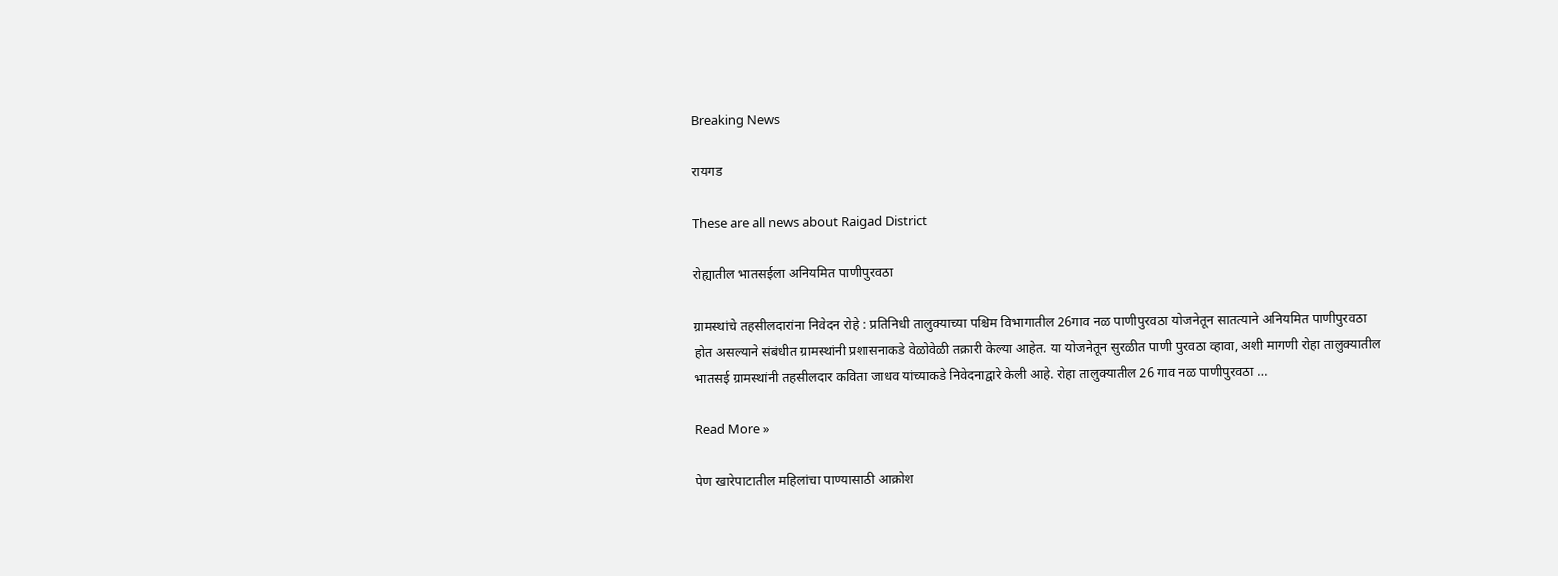Breaking News

रायगड

These are all news about Raigad District

रोह्यातील भातसईला अनियमित पाणीपुरवठा

ग्रामस्थांचे तहसीलदारांना निवेदन रोहे : प्रतिनिधी तालुक्याच्या पश्चिम विभागातील 26गाव नळ पाणीपुरवठा योजनेतून सातत्याने अनियमित पाणीपुरवठा होत असल्याने संबंधीत ग्रामस्थांनी प्रशासनाकडे वेळोवेळी तक्रारी केल्या आहेत. या योजनेतून सुरळीत पाणी पुरवठा व्हावा, अशी मागणी रोहा तालुक्यातील भातसई ग्रामस्थांनी तहसीलदार कविता जाधव यांच्याकडे निवेदनाद्वारे केली आहे. रोहा तालुक्यातील 26 गाव नळ पाणीपुरवठा …

Read More »

पेण खारेपाटातील महिलांचा पाण्यासाठी आक्रोश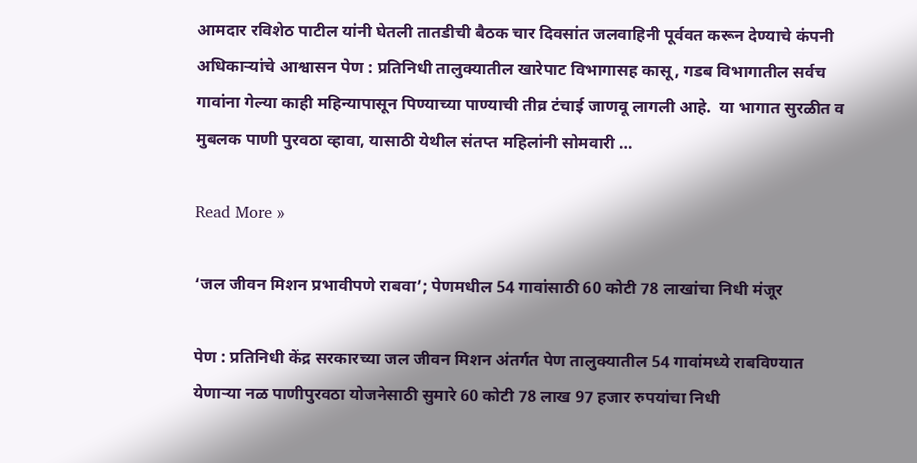आमदार रविशेठ पाटील यांनी घेतली तातडीची बैठक चार दिवसांत जलवाहिनी पूर्ववत करून देण्याचे कंपनी अधिकार्‍यांचे आश्वासन पेण : प्रतिनिधी तालुक्यातील खारेपाट विभागासह कासू, गडब विभागातील सर्वच गावांना गेल्या काही महिन्यापासून पिण्याच्या पाण्याची तीव्र टंचाई जाणवू लागली आहे.  या भागात सुरळीत व मुबलक पाणी पुरवठा व्हावा, यासाठी येथील संतप्त महिलांनी सोमवारी …

Read More »

‘जल जीवन मिशन प्रभावीपणे राबवा’; पेणमधील 54 गावांसाठी 60 कोटी 78 लाखांचा निधी मंजूर

पेण : प्रतिनिधी केंद्र सरकारच्या जल जीवन मिशन अंतर्गत पेण तालुक्यातील 54 गावांमध्ये राबविण्यात येणार्‍या नळ पाणीपुरवठा योजनेसाठी सुमारे 60 कोटी 78 लाख 97 हजार रुपयांचा निधी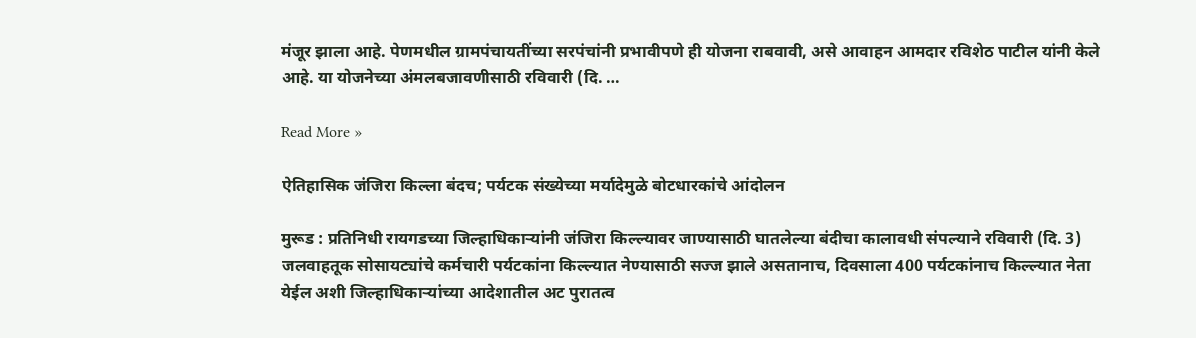मंजूर झाला आहे. पेणमधील ग्रामपंचायतींच्या सरपंचांनी प्रभावीपणे ही योजना राबवावी, असे आवाहन आमदार रविशेठ पाटील यांनी केले आहे. या योजनेच्या अंमलबजावणीसाठी रविवारी (दि. …

Read More »

ऐतिहासिक जंजिरा किल्ला बंदच; पर्यटक संख्येच्या मर्यादेमुळे बोटधारकांचे आंदोलन

मुरूड : प्रतिनिधी रायगडच्या जिल्हाधिकार्‍यांनी जंजिरा किल्ल्यावर जाण्यासाठी घातलेल्या बंदीचा कालावधी संपल्याने रविवारी (दि. 3) जलवाहतूक सोसायट्यांचे कर्मचारी पर्यटकांना किल्ल्यात नेण्यासाठी सज्ज झाले असतानाच, दिवसाला 400 पर्यटकांनाच किल्ल्यात नेता येईल अशी जिल्हाधिकार्‍यांच्या आदेशातील अट पुरातत्व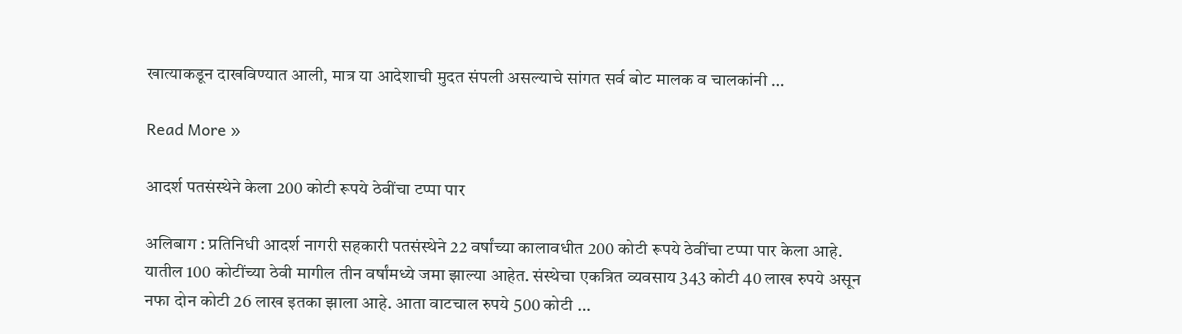खात्याकडून दाखविण्यात आली, मात्र या आदेशाची मुदत संपली असल्याचे सांगत सर्व बोट मालक व चालकांनी …

Read More »

आदर्श पतसंस्थेने केला 200 कोटी रूपये ठेवींचा टप्पा पार

अलिबाग : प्रतिनिधी आदर्श नागरी सहकारी पतसंस्थेने 22 वर्षांच्या कालावधीत 200 कोटी रूपये ठेवींचा टप्पा पार केला आहे. यातील 100 कोटींच्या ठेवी मागील तीन वर्षांमध्ये जमा झाल्या आहेत. संस्थेचा एकत्रित व्यवसाय 343 कोटी 40 लाख रुपये असून नफा दोन कोटी 26 लाख इतका झाला आहे. आता वाटचाल रुपये 500 कोटी …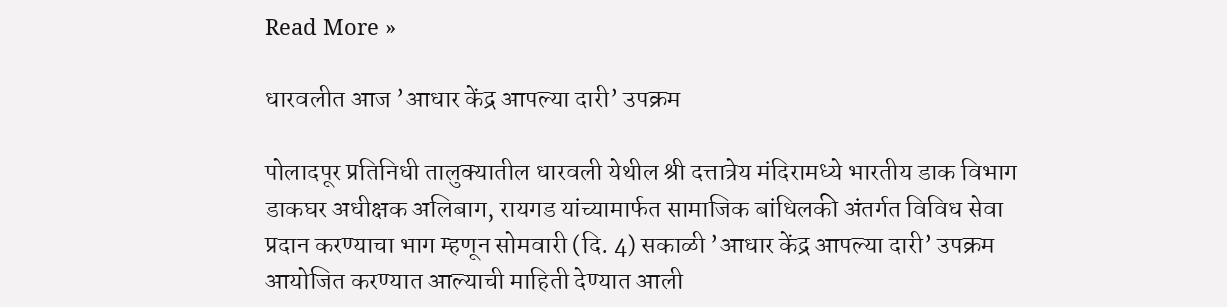Read More »

धारवलीत आज ’आधार केंद्र आपल्या दारी’ उपक्रम

पोलादपूर प्रतिनिधी तालुक्यातील धारवली येथील श्री दत्तात्रेय मंदिरामध्ये भारतीय डाक विभाग डाकघर अधीक्षक अलिबाग, रायगड यांच्यामार्फत सामाजिक बांधिलकी अंतर्गत विविध सेवा प्रदान करण्याचा भाग म्हणून सोमवारी (दि. 4) सकाळी ’आधार केंद्र आपल्या दारी’ उपक्रम आयोजित करण्यात आल्याची माहिती देण्यात आली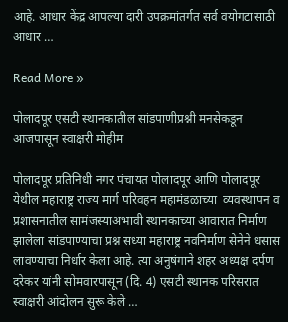आहे. आधार केंद्र आपल्या दारी उपक्रमांतर्गत सर्व वयोगटासाठी आधार …

Read More »

पोलादपूर एसटी स्थानकातील सांडपाणीप्रश्नी मनसेकडून आजपासून स्वाक्षरी मोहीम

पोलादपूर प्रतिनिधी नगर पंचायत पोलादपूर आणि पोलादपूर येथील महाराष्ट्र राज्य मार्ग परिवहन महामंडळाच्या  व्यवस्थापन व प्रशासनातील सामंजस्याअभावी स्थानकाच्या आवारात निर्माण झालेला सांडपाण्याचा प्रश्न सध्या महाराष्ट्र नवनिर्माण सेनेने धसास लावण्याचा निर्धार केला आहे. त्या अनुषंगाने शहर अध्यक्ष दर्पण दरेकर यांनी सोमवारपासून (दि. 4) एसटी स्थानक परिसरात स्वाक्षरी आंदोलन सुरू केले …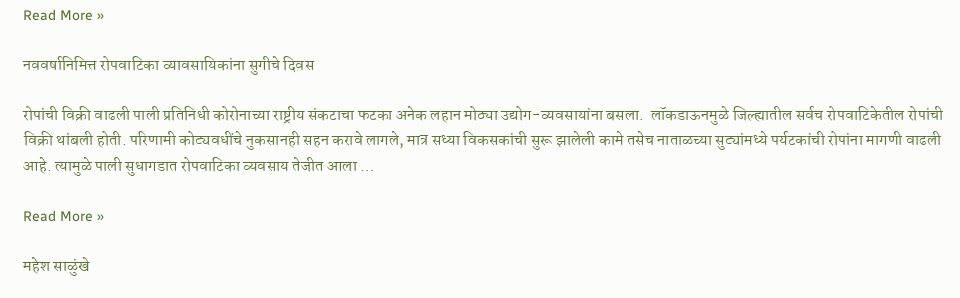Read More »

नववर्षानिमित्त रोपवाटिका व्यावसायिकांना सुगीचे दिवस

रोपांची विक्री वाढली पाली प्रतिनिधी कोरोनाच्या राष्ट्रीय संकटाचा फटका अनेक लहान मोठ्या उद्योग-व्यवसायांना बसला.  लॉकडाऊनमुळे जिल्ह्यातील सर्वच रोपवाटिकेतील रोपांची विक्री थांबली होती. परिणामी कोट्यवधींचे नुकसानही सहन करावे लागले, मात्र सध्या विकसकांची सुरू झालेली कामे तसेच नाताळच्या सुट्यांमध्ये पर्यटकांची रोपांना मागणी वाढली आहे. त्यामुळे पाली सुधागडात रोपवाटिका व्यवसाय तेजीत आला …

Read More »

महेश साळुंखे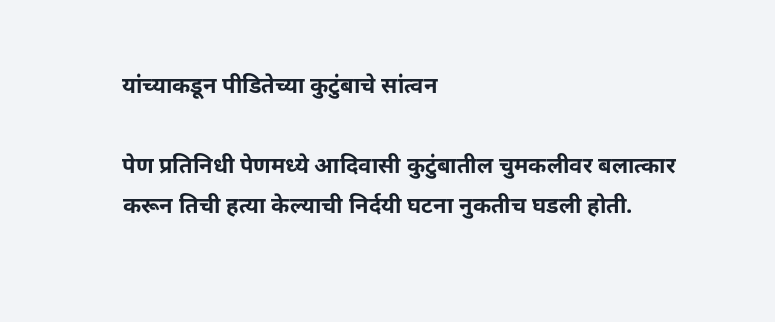यांच्याकडून पीडितेच्या कुटुंबाचे सांत्वन

पेण प्रतिनिधी पेणमध्ये आदिवासी कुटुंबातील चुमकलीवर बलात्कार करून तिची हत्या केल्याची निर्दयी घटना नुकतीच घडली होती.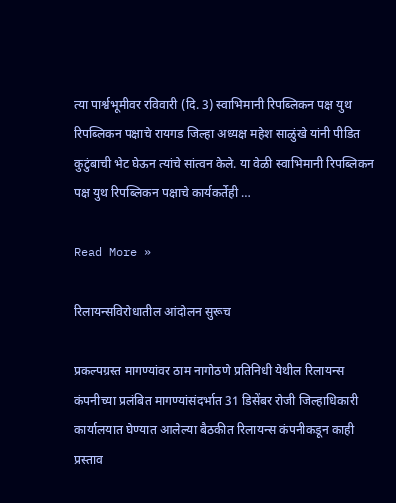त्या पार्श्वभूमीवर रविवारी (दि. 3) स्वाभिमानी रिपब्लिकन पक्ष युथ रिपब्लिकन पक्षाचे रायगड जिल्हा अध्यक्ष महेश साळुंखे यांनी पीडित कुटुंबाची भेट घेऊन त्यांचे सांत्वन केले. या वेळी स्वाभिमानी रिपब्लिकन पक्ष युथ रिपब्लिकन पक्षाचे कार्यकर्तेही …

Read More »

रिलायन्सविरोधातील आंदोलन सुरूच

प्रकल्पग्रस्त मागण्यांवर ठाम नागोठणे प्रतिनिधी येथील रिलायन्स कंपनीच्या प्रलंबित मागण्यांसंदर्भात 31 डिसेंबर रोजी जिल्हाधिकारी कार्यालयात घेण्यात आलेल्या बैठकीत रिलायन्स कंपनीकडून काही प्रस्ताव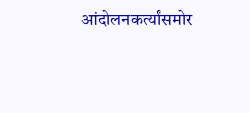आंदोलनकर्त्यांसमोर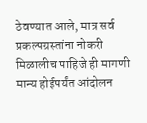ठेवण्यात आले, मात्र सर्व प्रकल्पग्रस्तांना नोकरी मिळालीच पाहिजे ही मागणी मान्य होईपर्यंत आंदोलन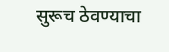सुरूच ठेवण्याचा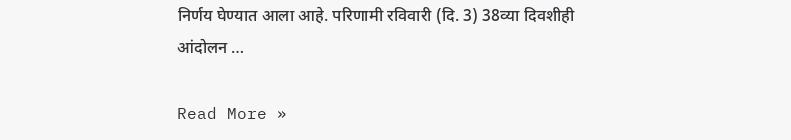निर्णय घेण्यात आला आहे. परिणामी रविवारी (दि. 3) 38व्या दिवशीही आंदोलन …

Read More »